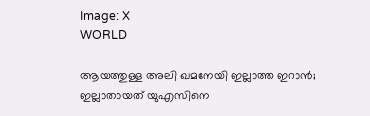Image: X
WORLD

ആയത്തുള്ള അലി ഖമനേയി ഇല്ലാത്ത ഇറാന്‍; ഇല്ലാതായത് യുഎസിനെ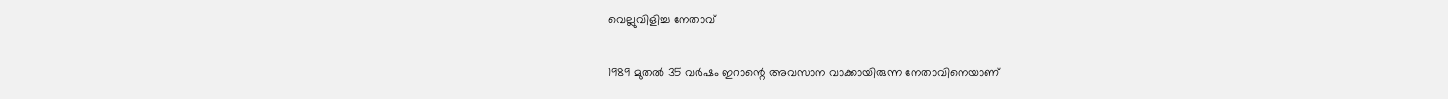വെല്ലുവിളിച്ച നേതാവ്

1989 മുതല്‍ 35 വര്‍ഷം ഇറാന്റെ അവസാന വാക്കായിരുന്ന നേതാവിനെയാണ്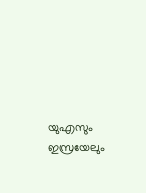യുഎസും ഇസ്രയേലും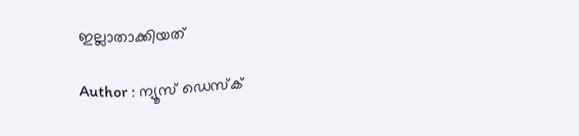ഇല്ലാതാക്കിയത്

Author : ന്യൂസ് ഡെസ്ക്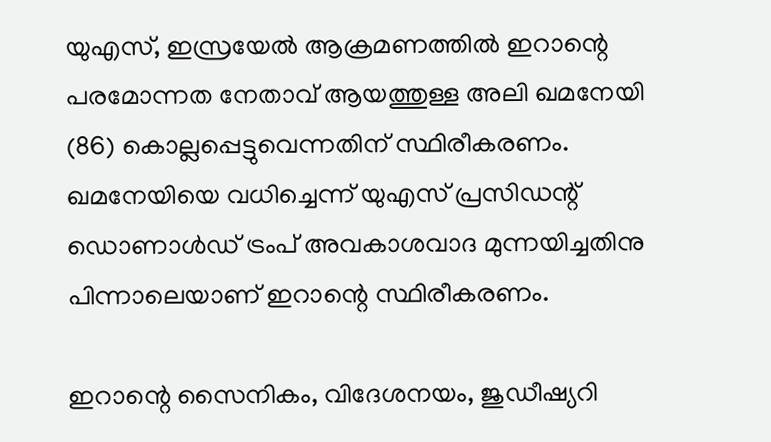യുഎസ്, ഇസ്രയേല്‍ ആക്രമണത്തില്‍ ഇറാന്റെ പരമോന്നത നേതാവ് ആയത്തുള്ള അലി ഖമനേയി (86) കൊല്ലപ്പെട്ടുവെന്നതിന് സ്ഥിരീകരണം. ഖമനേയിയെ വധിച്ചെന്ന് യുഎസ് പ്രസിഡന്റ് ഡൊണാള്‍ഡ് ട്രംപ് അവകാശവാദ മുന്നയിച്ചതിനു പിന്നാലെയാണ് ഇറാന്റെ സ്ഥിരീകരണം.

ഇറാന്റെ സൈനികം, വിദേശനയം, ജുഡീഷ്യറി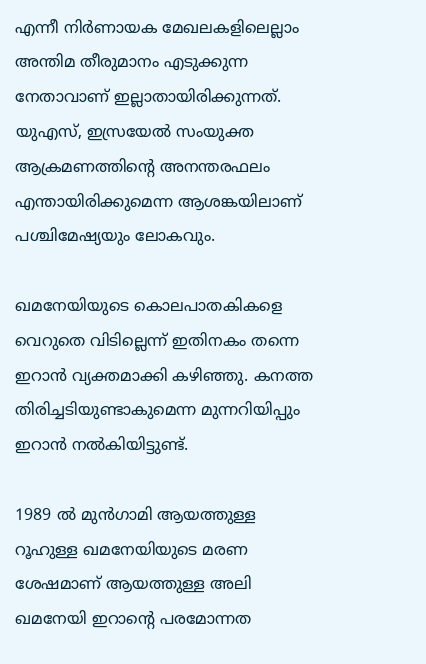എന്നീ നിര്‍ണായക മേഖലകളിലെല്ലാം അന്തിമ തീരുമാനം എടുക്കുന്ന നേതാവാണ് ഇല്ലാതായിരിക്കുന്നത്. യുഎസ്, ഇസ്രയേല്‍ സംയുക്ത ആക്രമണത്തിന്റെ അനന്തരഫലം എന്തായിരിക്കുമെന്ന ആശങ്കയിലാണ് പശ്ചിമേഷ്യയും ലോകവും.

ഖമനേയിയുടെ കൊലപാതകികളെ വെറുതെ വിടില്ലെന്ന് ഇതിനകം തന്നെ ഇറാന്‍ വ്യക്തമാക്കി കഴിഞ്ഞു. കനത്ത തിരിച്ചടിയുണ്ടാകുമെന്ന മുന്നറിയിപ്പും ഇറാന്‍ നല്‍കിയിട്ടുണ്ട്.

1989 ല്‍ മുന്‍ഗാമി ആയത്തുള്ള റൂഹുള്ള ഖമനേയിയുടെ മരണ ശേഷമാണ് ആയത്തുള്ള അലി ഖമനേയി ഇറാന്റെ പരമോന്നത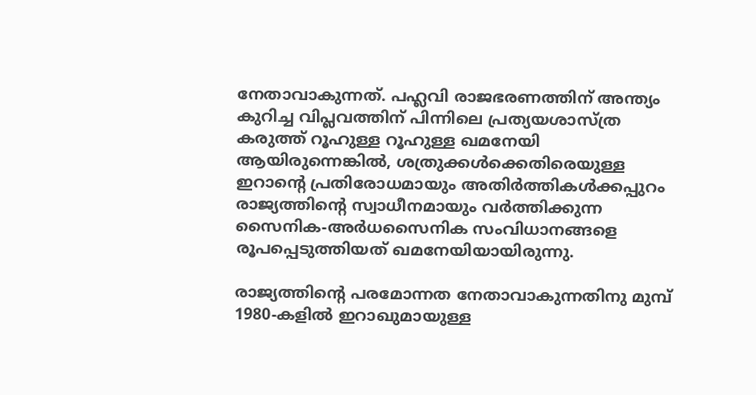നേതാവാകുന്നത്. പഹ്ലവി രാജഭരണത്തിന് അന്ത്യം കുറിച്ച വിപ്ലവത്തിന് പിന്നിലെ പ്രത്യയശാസ്ത്ര കരുത്ത് റൂഹുള്ള റൂഹുള്ള ഖമനേയി ആയിരുന്നെങ്കില്‍, ശത്രുക്കള്‍ക്കെതിരെയുള്ള ഇറാന്റെ പ്രതിരോധമായും അതിര്‍ത്തികള്‍ക്കപ്പുറം രാജ്യത്തിന്റെ സ്വാധീനമായും വര്‍ത്തിക്കുന്ന സൈനിക-അര്‍ധസൈനിക സംവിധാനങ്ങളെ രൂപപ്പെടുത്തിയത് ഖമനേയിയായിരുന്നു.

രാജ്യത്തിന്റെ പരമോന്നത നേതാവാകുന്നതിനു മുമ്പ് 1980-കളില്‍ ഇറാഖുമായുള്ള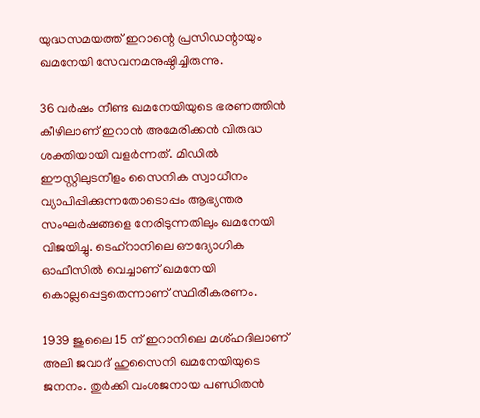യുദ്ധസമയത്ത് ഇറാന്റെ പ്രസിഡന്റായും ഖമനേയി സേവനമനുഷ്ഠിച്ചിരുന്നു.

36 വര്‍ഷം നീണ്ട ഖമനേയിയുടെ ഭരണത്തിന്‍ കീഴിലാണ് ഇറാന്‍ അമേരിക്കന്‍ വിരുദ്ധ ശക്തിയായി വളര്‍ന്നത്. മിഡില്‍ ഈസ്റ്റിലുടനീളം സൈനിക സ്വാധീനം വ്യാപിപ്പിക്കുന്നതോടൊപ്പം ആഭ്യന്തര സംഘര്‍ഷങ്ങളെ നേരിടുന്നതിലും ഖമനേയി വിജയിച്ചു. ടെഹ്‌റാനിലെ ഔദ്യോഗിക ഓഫീസില്‍ വെച്ചാണ് ഖമനേയി കൊല്ലപ്പെട്ടതെന്നാണ് സ്ഥിരീകരണം.

1939 ജുലൈ 15 ന് ഇറാനിലെ മശ്ഹദിലാണ് അലി ജവാദ് ഹുസൈനി ഖമനേയിയുടെ ജനനം. തുര്‍ക്കി വംശജനായ പണ്ഡിതന്‍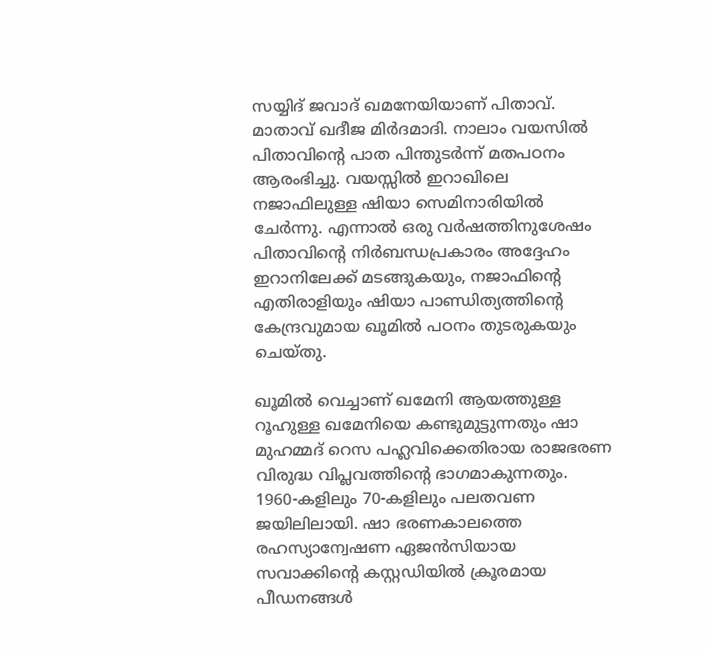സയ്യിദ് ജവാദ് ഖമനേയിയാണ് പിതാവ്. മാതാവ് ഖദീജ മിര്‍ദമാദി. നാലാം വയസില്‍ പിതാവിന്റെ പാത പിന്തുടര്‍ന്ന് മതപഠനം ആരംഭിച്ചു. വയസ്സില്‍ ഇറാഖിലെ നജാഫിലുള്ള ഷിയാ സെമിനാരിയില്‍ ചേര്‍ന്നു. എന്നാല്‍ ഒരു വര്‍ഷത്തിനുശേഷം പിതാവിന്റെ നിര്‍ബന്ധപ്രകാരം അദ്ദേഹം ഇറാനിലേക്ക് മടങ്ങുകയും, നജാഫിന്റെ എതിരാളിയും ഷിയാ പാണ്ഡിത്യത്തിന്റെ കേന്ദ്രവുമായ ഖൂമില്‍ പഠനം തുടരുകയും ചെയ്തു.

ഖൂമില്‍ വെച്ചാണ് ഖമേനി ആയത്തുള്ള റൂഹുള്ള ഖമേനിയെ കണ്ടുമുട്ടുന്നതും ഷാ മുഹമ്മദ് റെസ പഹ്ലവിക്കെതിരായ രാജഭരണ വിരുദ്ധ വിപ്ലവത്തിന്റെ ഭാഗമാകുന്നതും. 1960-കളിലും 70-കളിലും പലതവണ ജയിലിലായി. ഷാ ഭരണകാലത്തെ രഹസ്യാന്വേഷണ ഏജന്‍സിയായ സവാക്കിന്റെ കസ്റ്റഡിയില്‍ ക്രൂരമായ പീഡനങ്ങള്‍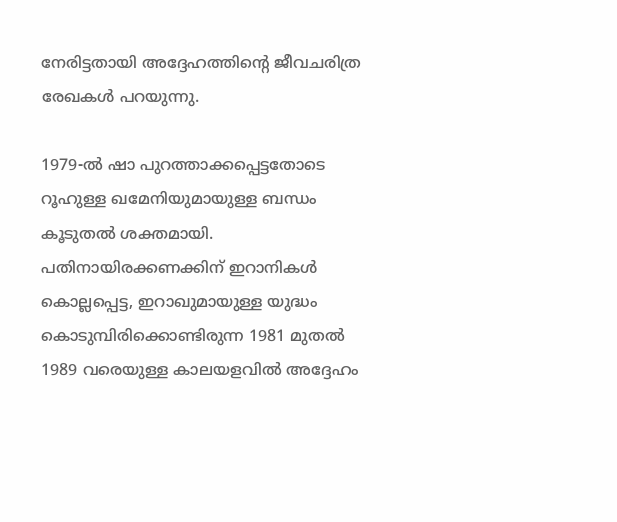നേരിട്ടതായി അദ്ദേഹത്തിന്റെ ജീവചരിത്ര രേഖകള്‍ പറയുന്നു.

1979-ല്‍ ഷാ പുറത്താക്കപ്പെട്ടതോടെ റൂഹുള്ള ഖമേനിയുമായുള്ള ബന്ധം കൂടുതല്‍ ശക്തമായി. പതിനായിരക്കണക്കിന് ഇറാനികള്‍ കൊല്ലപ്പെട്ട, ഇറാഖുമായുള്ള യുദ്ധം കൊടുമ്പിരിക്കൊണ്ടിരുന്ന 1981 മുതല്‍ 1989 വരെയുള്ള കാലയളവില്‍ അദ്ദേഹം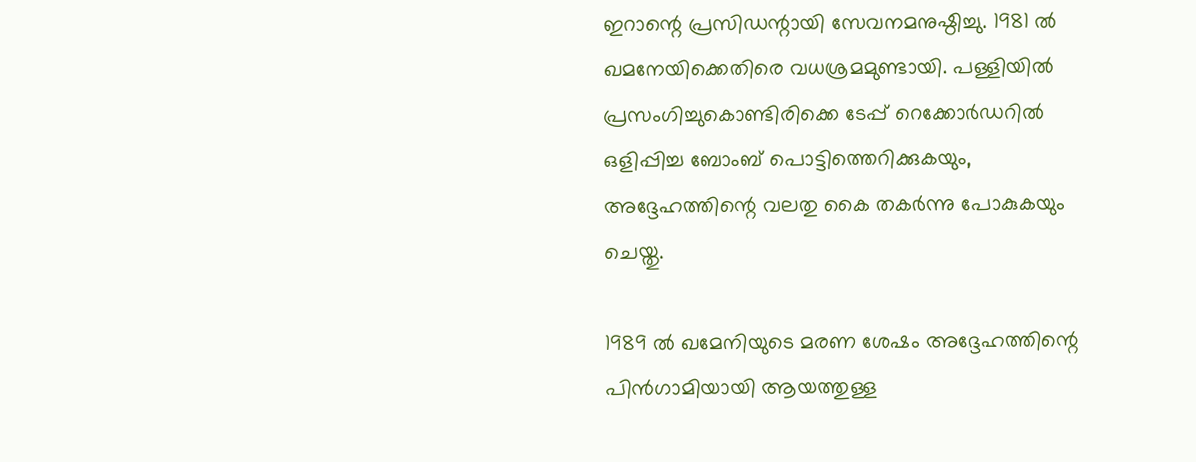ഇറാന്റെ പ്രസിഡന്റായി സേവനമനുഷ്ഠിച്ചു. 1981 ല്‍ ഖമനേയിക്കെതിരെ വധശ്രമമുണ്ടായി. പള്ളിയില്‍ പ്രസംഗിച്ചുകൊണ്ടിരിക്കെ ടേപ്പ് റെക്കോര്‍ഡറില്‍ ഒളിപ്പിച്ച ബോംബ് പൊട്ടിത്തെറിക്കുകയും, അദ്ദേഹത്തിന്റെ വലതു കൈ തകര്‍ന്നു പോകുകയും ചെയ്തു.

1989 ല്‍ ഖമേനിയുടെ മരണ ശേഷം അദ്ദേഹത്തിന്റെ പിന്‍ഗാമിയായി ആയത്തുള്ള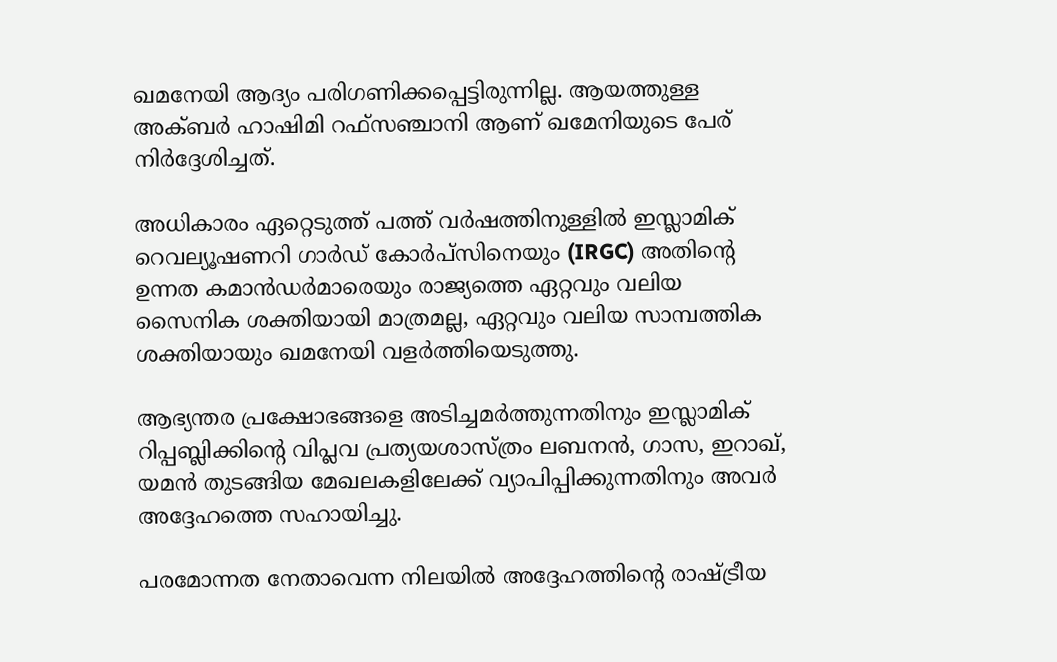ഖമനേയി ആദ്യം പരിഗണിക്കപ്പെട്ടിരുന്നില്ല. ആയത്തുള്ള അക്ബര്‍ ഹാഷിമി റഫ്സഞ്ചാനി ആണ് ഖമേനിയുടെ പേര് നിര്‍ദ്ദേശിച്ചത്.

അധികാരം ഏറ്റെടുത്ത് പത്ത് വര്‍ഷത്തിനുള്ളില്‍ ഇസ്ലാമിക് റെവല്യൂഷണറി ഗാര്‍ഡ് കോര്‍പ്‌സിനെയും (IRGC) അതിന്റെ ഉന്നത കമാന്‍ഡര്‍മാരെയും രാജ്യത്തെ ഏറ്റവും വലിയ സൈനിക ശക്തിയായി മാത്രമല്ല, ഏറ്റവും വലിയ സാമ്പത്തിക ശക്തിയായും ഖമനേയി വളര്‍ത്തിയെടുത്തു.

ആഭ്യന്തര പ്രക്ഷോഭങ്ങളെ അടിച്ചമര്‍ത്തുന്നതിനും ഇസ്ലാമിക് റിപ്പബ്ലിക്കിന്റെ വിപ്ലവ പ്രത്യയശാസ്ത്രം ലബനന്‍, ഗാസ, ഇറാഖ്, യമന്‍ തുടങ്ങിയ മേഖലകളിലേക്ക് വ്യാപിപ്പിക്കുന്നതിനും അവര്‍ അദ്ദേഹത്തെ സഹായിച്ചു.

പരമോന്നത നേതാവെന്ന നിലയില്‍ അദ്ദേഹത്തിന്റെ രാഷ്ട്രീയ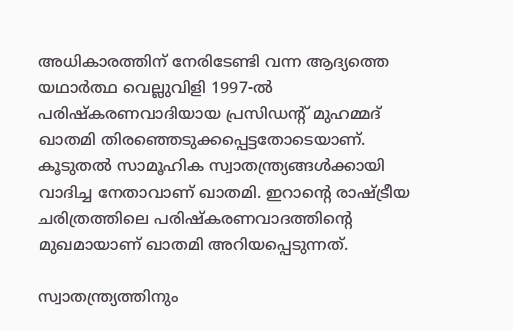അധികാരത്തിന് നേരിടേണ്ടി വന്ന ആദ്യത്തെ യഥാര്‍ത്ഥ വെല്ലുവിളി 1997-ല്‍ പരിഷ്‌കരണവാദിയായ പ്രസിഡന്റ് മുഹമ്മദ് ഖാതമി തിരഞ്ഞെടുക്കപ്പെട്ടതോടെയാണ്. കൂടുതല്‍ സാമൂഹിക സ്വാതന്ത്ര്യങ്ങള്‍ക്കായി വാദിച്ച നേതാവാണ് ഖാതമി. ഇറാന്റെ രാഷ്ട്രീയ ചരിത്രത്തിലെ പരിഷ്‌കരണവാദത്തിന്റെ മുഖമായാണ് ഖാതമി അറിയപ്പെടുന്നത്.

സ്വാതന്ത്ര്യത്തിനും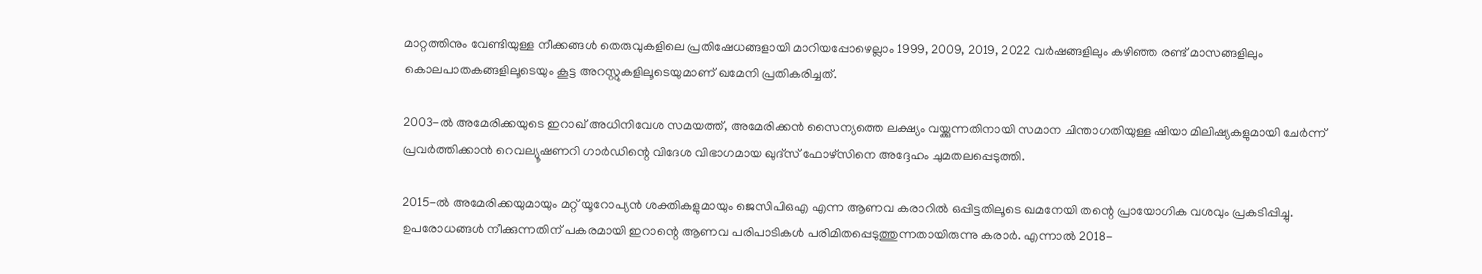മാറ്റത്തിനും വേണ്ടിയുള്ള നീക്കങ്ങള്‍ തെരുവുകളിലെ പ്രതിഷേധങ്ങളായി മാറിയപ്പോഴെല്ലാം 1999, 2009, 2019, 2022 വര്‍ഷങ്ങളിലും കഴിഞ്ഞ രണ്ട് മാസങ്ങളിലും കൊലപാതകങ്ങളിലൂടെയും കൂട്ട അറസ്റ്റുകളിലൂടെയുമാണ് ഖമേനി പ്രതികരിച്ചത്.

2003-ല്‍ അമേരിക്കയുടെ ഇറാഖ് അധിനിവേശ സമയത്ത്, അമേരിക്കന്‍ സൈന്യത്തെ ലക്ഷ്യം വയ്ക്കുന്നതിനായി സമാന ചിന്താഗതിയുള്ള ഷിയാ മിലിഷ്യകളുമായി ചേര്‍ന്ന് പ്രവര്‍ത്തിക്കാന്‍ റെവല്യൂഷണറി ഗാര്‍ഡിന്റെ വിദേശ വിഭാഗമായ ഖുദ്സ് ഫോഴ്‌സിനെ അദ്ദേഹം ചുമതലപ്പെടുത്തി.

2015-ല്‍ അമേരിക്കയുമായും മറ്റ് യൂറോപ്യന്‍ ശക്തികളുമായും ജെസിപിഒഎ എന്ന ആണവ കരാറില്‍ ഒപ്പിട്ടതിലൂടെ ഖമനേയി തന്റെ പ്രായോഗിക വശവും പ്രകടിപ്പിച്ചു. ഉപരോധങ്ങള്‍ നീക്കുന്നതിന് പകരമായി ഇറാന്റെ ആണവ പരിപാടികള്‍ പരിമിതപ്പെടുത്തുന്നതായിരുന്നു കരാര്‍. എന്നാല്‍ 2018-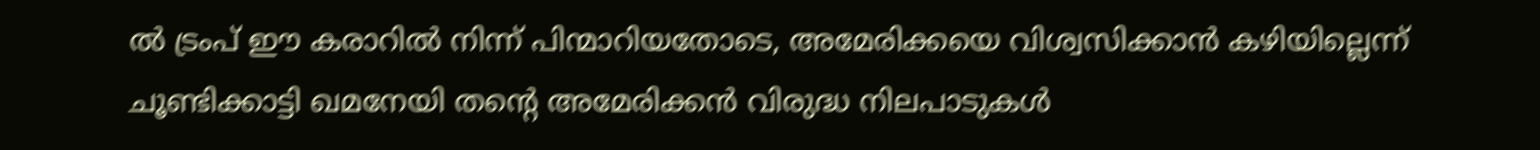ല്‍ ട്രംപ് ഈ കരാറില്‍ നിന്ന് പിന്മാറിയതോടെ, അമേരിക്കയെ വിശ്വസിക്കാന്‍ കഴിയില്ലെന്ന് ചൂണ്ടിക്കാട്ടി ഖമനേയി തന്റെ അമേരിക്കന്‍ വിരുദ്ധ നിലപാടുകള്‍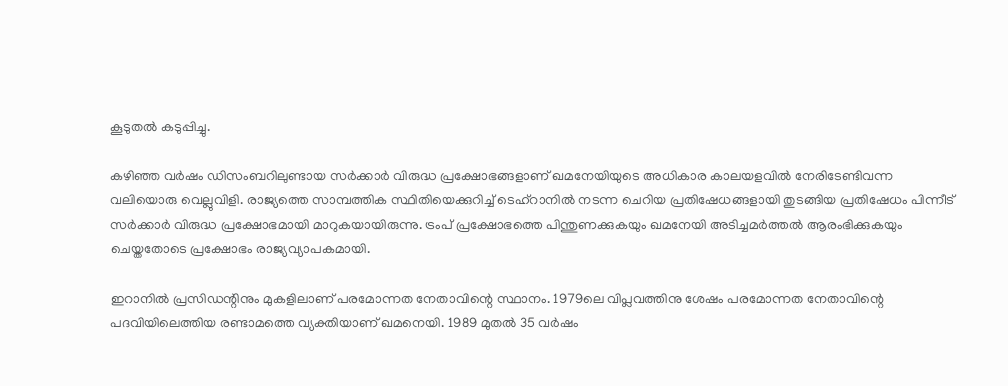കൂടുതല്‍ കടുപ്പിച്ചു.

കഴിഞ്ഞ വര്‍ഷം ഡിസംബറിലുണ്ടായ സര്‍ക്കാര്‍ വിരുദ്ധ പ്രക്ഷോഭങ്ങളാണ് ഖമനേയിയുടെ അധികാര കാലയളവില്‍ നേരിടേണ്ടിവന്ന വലിയൊരു വെല്ലുവിളി. രാജ്യത്തെ സാമ്പത്തിക സ്ഥിതിയെക്കുറിച്ച് ടെഹ്റാനില്‍ നടന്ന ചെറിയ പ്രതിഷേധങ്ങളായി തുടങ്ങിയ പ്രതിഷേധം പിന്നീട് സര്‍ക്കാര്‍ വിരുദ്ധ പ്രക്ഷോഭമായി മാറുകയായിരുന്നു. ട്രംപ് പ്രക്ഷോഭത്തെ പിന്തുണക്കുകയും ഖമനേയി അടിച്ചമര്‍ത്തല്‍ ആരംഭിക്കുകയും ചെയ്തതോടെ പ്രക്ഷോഭം രാജ്യവ്യാപകമായി.

ഇറാനില്‍ പ്രസിഡന്റിനും മുകളിലാണ് പരമോന്നത നേതാവിന്റെ സ്ഥാനം. 1979ലെ വിപ്ലവത്തിനു ശേഷം പരമോന്നത നേതാവിന്റെ പദവിയിലെത്തിയ രണ്ടാമത്തെ വ്യക്തിയാണ് ഖമനെയി. 1989 മുതല്‍ 35 വര്‍ഷം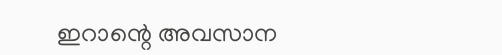ഇറാന്റെ അവസാന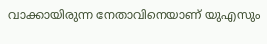വാക്കായിരുന്ന നേതാവിനെയാണ് യുഎസും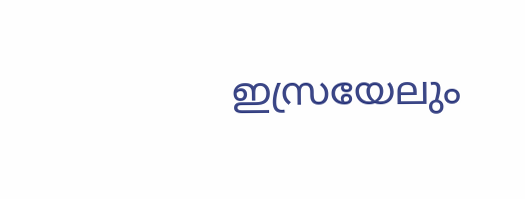ഇസ്രയേലും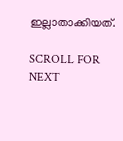ഇല്ലാതാക്കിയത്.

SCROLL FOR NEXT